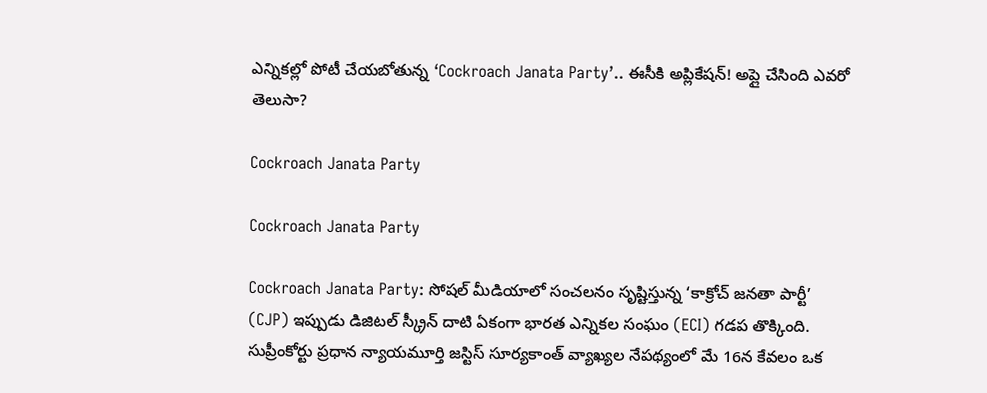ఎన్నికల్లో పోటీ చేయబోతున్న ‘Cockroach Janata Party’.. ఈసీకి అప్లికేషన్! అప్లై చేసింది ఎవరో తెలుసా?

Cockroach Janata Party

Cockroach Janata Party

Cockroach Janata Party: సోషల్ మీడియాలో సంచలనం సృష్టిస్తున్న ‘కాక్రోచ్ జనతా పార్టీ’ (CJP) ఇప్పుడు డిజిటల్ స్క్రీన్ దాటి ఏకంగా భారత ఎన్నికల సంఘం (ECI) గడప తొక్కింది. సుప్రీంకోర్టు ప్రధాన న్యాయమూర్తి జస్టిస్ సూర్యకాంత్ వ్యాఖ్యల నేపథ్యంలో మే 16న కేవలం ఒక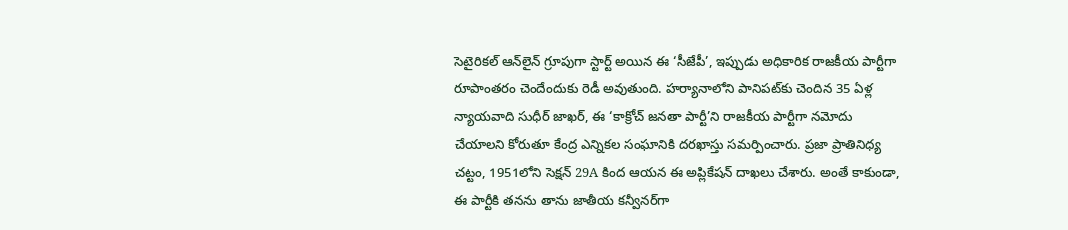సెటైరికల్ ఆన్‌లైన్ గ్రూపుగా స్టార్ట్ అయిన ఈ ‘సీజేపీ’, ఇప్పుడు అధికారిక రాజకీయ పార్టీగా రూపాంతరం చెందేందుకు రెడీ అవుతుంది. హర్యానాలోని పానిపట్‌కు చెందిన 35 ఏళ్ల న్యాయవాది సుధీర్ జాఖర్, ఈ ‘కాక్రోచ్ జనతా పార్టీ’ని రాజకీయ పార్టీగా నమోదు చేయాలని కోరుతూ కేంద్ర ఎన్నికల సంఘానికి దరఖాస్తు సమర్పించారు. ప్రజా ప్రాతినిధ్య చట్టం, 1951లోని సెక్షన్ 29A కింద ఆయన ఈ అప్లికేషన్ దాఖలు చేశారు. అంతే కాకుండా, ఈ పార్టీకి తనను తాను జాతీయ కన్వీనర్‌గా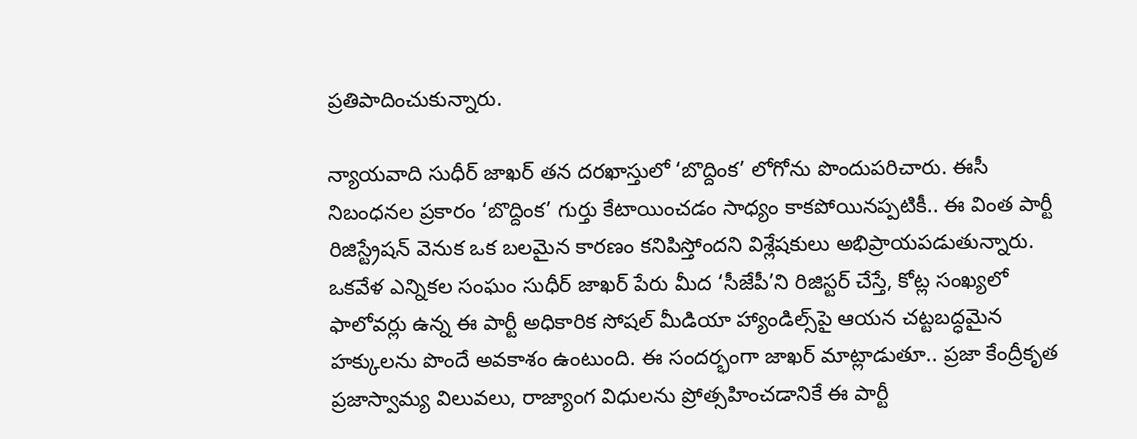ప్రతిపాదించుకున్నారు.

న్యాయవాది సుధీర్ జాఖర్ తన దరఖాస్తులో ‘బొద్దింక’ లోగోను పొందుపరిచారు. ఈసీ నిబంధనల ప్రకారం ‘బొద్దింక’ గుర్తు కేటాయించడం సాధ్యం కాకపోయినప్పటికీ.. ఈ వింత పార్టీ రిజిస్ట్రేషన్ వెనుక ఒక బలమైన కారణం కనిపిస్తోందని విశ్లేషకులు అభిప్రాయపడుతున్నారు. ఒకవేళ ఎన్నికల సంఘం సుధీర్ జాఖర్ పేరు మీద ‘సీజేపీ’ని రిజిస్టర్ చేస్తే, కోట్ల సంఖ్యలో ఫాలోవర్లు ఉన్న ఈ పార్టీ అధికారిక సోషల్ మీడియా హ్యాండిల్స్‌పై ఆయన చట్టబద్ధమైన హక్కులను పొందే అవకాశం ఉంటుంది. ఈ సందర్భంగా జాఖర్ మాట్లాడుతూ.. ప్రజా కేంద్రీకృత ప్రజాస్వామ్య విలువలు, రాజ్యాంగ విధులను ప్రోత్సహించడానికే ఈ పార్టీ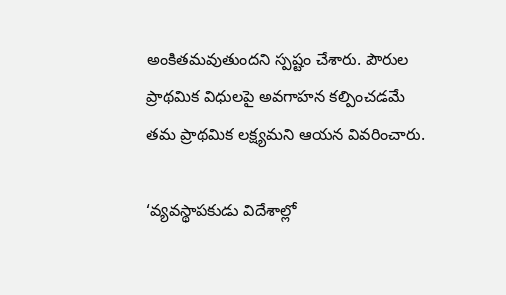అంకితమవుతుందని స్పష్టం చేశారు. పౌరుల ప్రాథమిక విధులపై అవగాహన కల్పించడమే తమ ప్రాథమిక లక్ష్యమని ఆయన వివరించారు.

‘వ్యవస్థాపకుడు విదేశాల్లో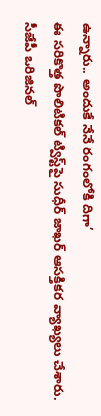ఉన్నారు.. అందుకే నేనే రంగంలోకి దిగా’
ఈ సరికొత్త పొలిటికల్ ట్విస్ట్‌పై సుధీర్ జాఖర్ ఆసక్తికర వ్యాఖ్యలు చేశారు. సీజేపీ ఒరిజినల్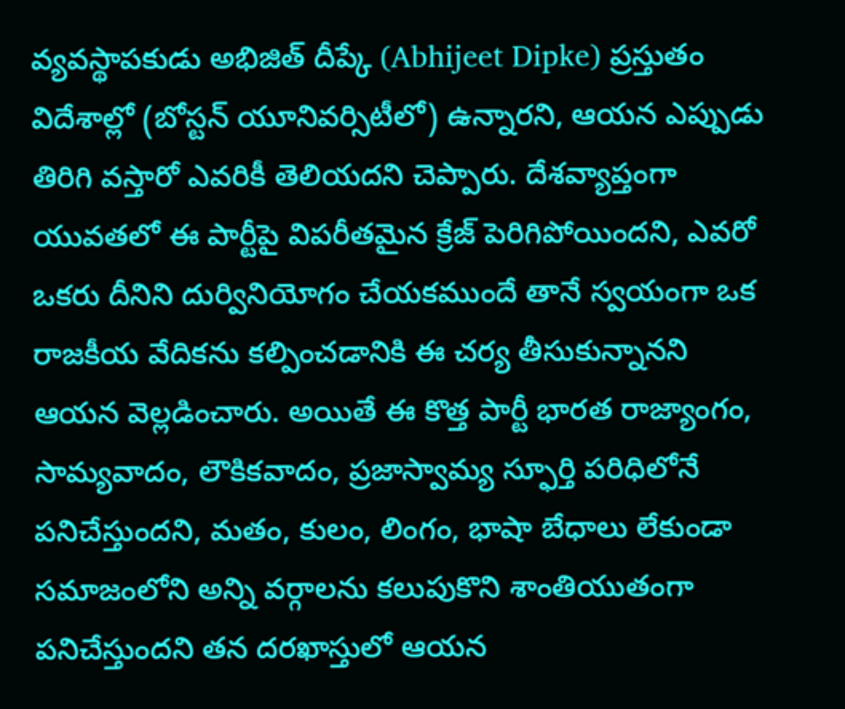వ్యవస్థాపకుడు అభిజిత్ దీప్కే (Abhijeet Dipke) ప్రస్తుతం విదేశాల్లో (బోస్టన్ యూనివర్సిటీలో) ఉన్నారని, ఆయన ఎప్పుడు తిరిగి వస్తారో ఎవరికీ తెలియదని చెప్పారు. దేశవ్యాప్తంగా యువతలో ఈ పార్టీపై విపరీతమైన క్రేజ్ పెరిగిపోయిందని, ఎవరో ఒకరు దీనిని దుర్వినియోగం చేయకముందే తానే స్వయంగా ఒక రాజకీయ వేదికను కల్పించడానికి ఈ చర్య తీసుకున్నానని ఆయన వెల్లడించారు. అయితే ఈ కొత్త పార్టీ భారత రాజ్యాంగం, సామ్యవాదం, లౌకికవాదం, ప్రజాస్వామ్య స్ఫూర్తి పరిధిలోనే పనిచేస్తుందని, మతం, కులం, లింగం, భాషా బేధాలు లేకుండా సమాజంలోని అన్ని వర్గాలను కలుపుకొని శాంతియుతంగా పనిచేస్తుందని తన దరఖాస్తులో ఆయన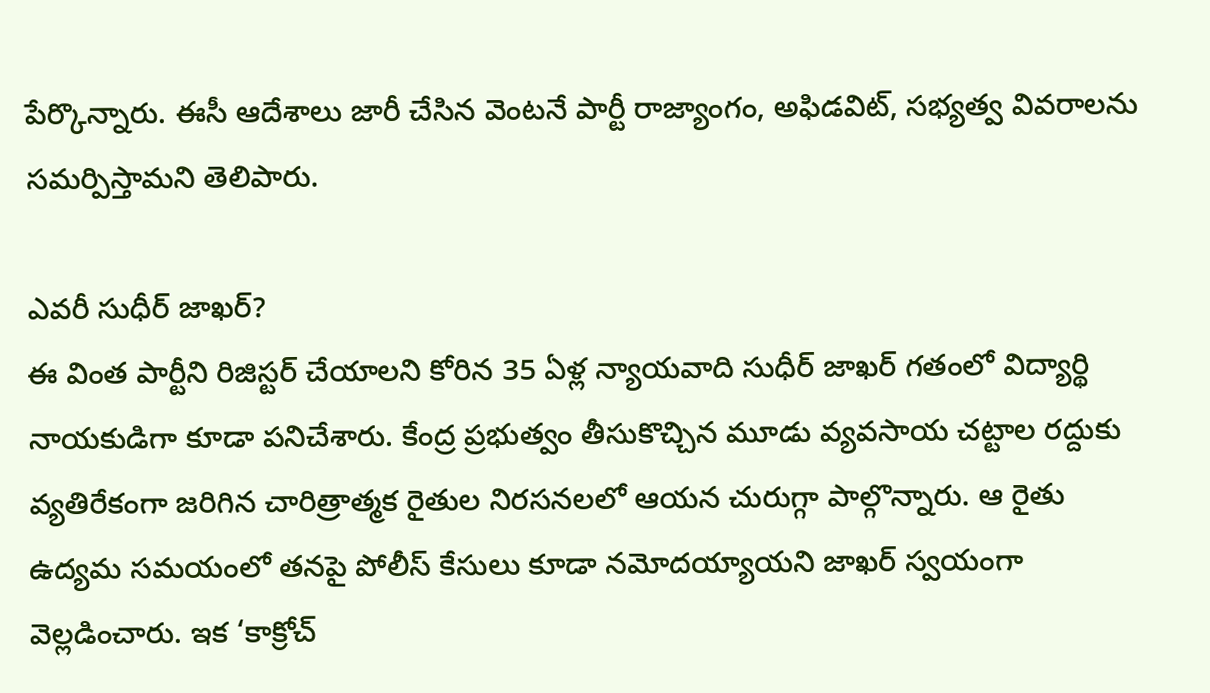పేర్కొన్నారు. ఈసీ ఆదేశాలు జారీ చేసిన వెంటనే పార్టీ రాజ్యాంగం, అఫిడవిట్, సభ్యత్వ వివరాలను సమర్పిస్తామని తెలిపారు.

ఎవరీ సుధీర్ జాఖర్?
ఈ వింత పార్టీని రిజిస్టర్ చేయాలని కోరిన 35 ఏళ్ల న్యాయవాది సుధీర్ జాఖర్ గతంలో విద్యార్థి నాయకుడిగా కూడా పనిచేశారు. కేంద్ర ప్రభుత్వం తీసుకొచ్చిన మూడు వ్యవసాయ చట్టాల రద్దుకు వ్యతిరేకంగా జరిగిన చారిత్రాత్మక రైతుల నిరసనలలో ఆయన చురుగ్గా పాల్గొన్నారు. ఆ రైతు ఉద్యమ సమయంలో తనపై పోలీస్ కేసులు కూడా నమోదయ్యాయని జాఖర్ స్వయంగా వెల్లడించారు. ఇక ‘కాక్రోచ్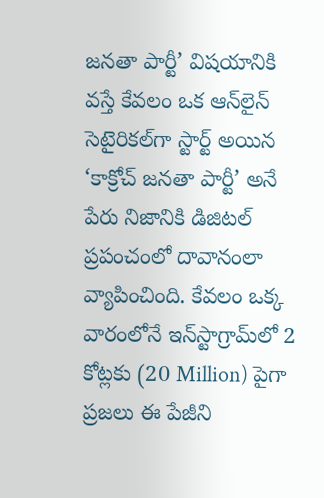జనతా పార్టీ’ విషయానికి వస్తే కేవలం ఒక ఆన్‌లైన్ సెటైరికల్‌గా స్టార్ట్ అయిన ‘కాక్రోచ్ జనతా పార్టీ’ అనే పేరు నిజానికి డిజిటల్ ప్రపంచంలో దావానంలా వ్యాపించింది. కేవలం ఒక్క వారంలోనే ఇన్‌స్టాగ్రామ్‌లో 2 కోట్లకు (20 Million) పైగా ప్రజలు ఈ పేజీని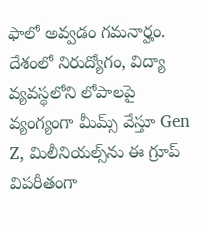ఫాలో అవ్వడం గమనార్హం. దేశంలో నిరుద్యోగం, విద్యా వ్యవస్థలోని లోపాలపై వ్యంగ్యంగా మీమ్స్ వేస్తూ Gen Z, మిలీనియల్స్‌ను ఈ గ్రూప్ విపరీతంగా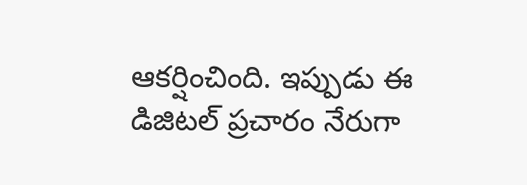ఆకర్షించింది. ఇప్పుడు ఈ డిజిటల్ ప్రచారం నేరుగా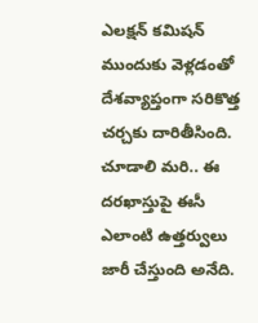ఎలక్షన్ కమిషన్ ముందుకు వెళ్లడంతో దేశవ్యాప్తంగా సరికొత్త చర్చకు దారితీసింది. చూడాలి మరి.. ఈ దరఖాస్తుపై ఈసీ ఎలాంటి ఉత్తర్వులు జారీ చేస్తుంది అనేది.